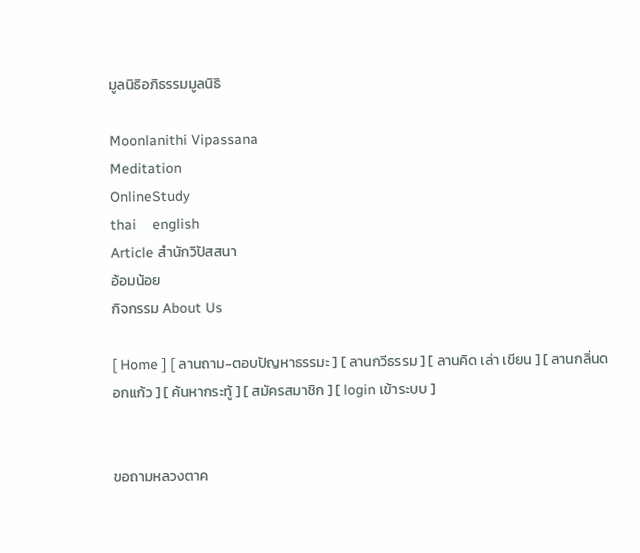มูลนิธิอภิธรรมมูลนิธิ

Moonlanithi Vipassana
Meditation
OnlineStudy
thai    english
Article สำนักวิปัสสนา
อ้อมน้อย
กิจกรรม About Us

[ Home ] [ ลานถาม-ตอบปัญหาธรรมะ ] [ ลานกวีธรรม ] [ ลานคิด เล่า เขียน ] [ ลานกลิ่นดอกแก้ว ] [ ค้นหากระทู้ ] [ สมัครสมาชิก ] [ login เข้าระบบ ]


ขอถามหลวงตาค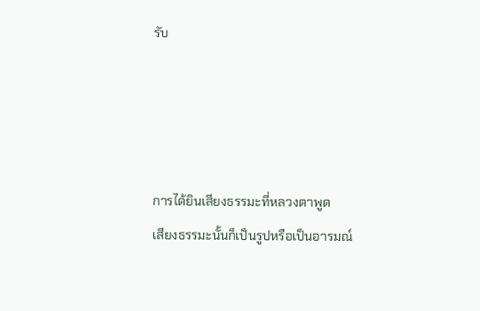รับ




การได้ยินเสียงธรรมะที่หลวงตาพูด
เสียงธรรมะนั้นก็เป็นรูปหรือเป็นอารมณ์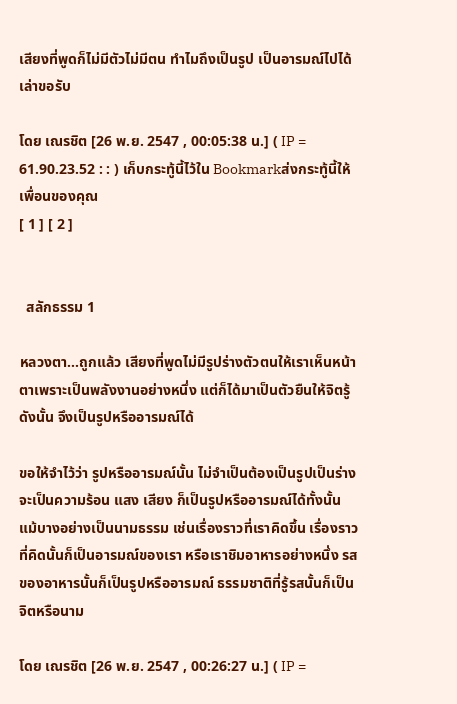เสียงที่พูดก็ไม่มีตัวไม่มีตน ทำไมถึงเป็นรูป เป็นอารมณ์ไปได้เล่าขอรับ

โดย เณรชิต [26 พ.ย. 2547 , 00:05:38 น.] ( IP = 61.90.23.52 : : ) เก็บกระทู้นี้ไว้ใน Bookmarkส่งกระทู้นี้ให้เพื่อนของคุณ
[ 1 ] [ 2 ]


  สลักธรรม 1

หลวงตา...ถูกแล้ว เสียงที่พูดไม่มีรูปร่างตัวตนให้เราเห็นหน้าตาเพราะเป็นพลังงานอย่างหนึ่ง แต่ก็ได้มาเป็นตัวยืนให้จิตรู้ ดังนั้น จึงเป็นรูปหรืออารมณ์ได้

ขอให้จำไว้ว่า รูปหรืออารมณ์นั้น ไม่จำเป็นต้องเป็นรูปเป็นร่าง จะเป็นความร้อน แสง เสียง ก็เป็นรูปหรืออารมณ์ได้ทั้งนั้น แม้บางอย่างเป็นนามธรรม เช่นเรื่องราวที่เราคิดขึ้น เรื่องราวที่คิดนั้นก็เป็นอารมณ์ของเรา หรือเราชิมอาหารอย่างหนึ่ง รสของอาหารนั้นก็เป็นรูปหรืออารมณ์ ธรรมชาติที่รู้รสนั้นก็เป็นจิตหรือนาม

โดย เณรชิต [26 พ.ย. 2547 , 00:26:27 น.] ( IP =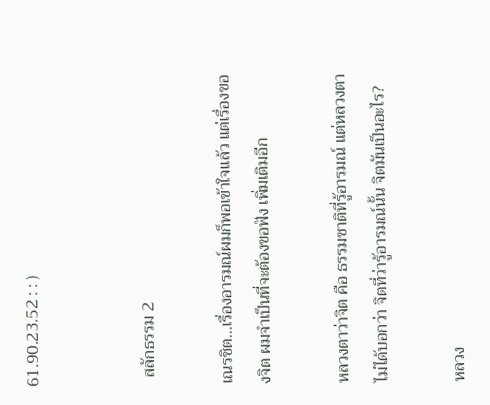61.90.23.52 : : )


  สลักธรรม 2

เณรชิต...เรื่องอารมณ์ผมก็พอเข้าใจแล้ว แต่เรื่องของจิต ผมจำเป็นที่จะต้องขอฟัง เพิ่มเติมอีก

หลวงตาว่าจิต คือ ธรรมชาติที่รู้อารมณ์ แต่หลวงตาไม่ได้บอกว่า จิตที่ว่ารู้อารมณ์นั้น จิตมันเป็นอะไร?

หลวง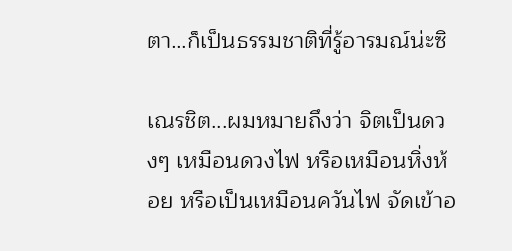ตา…ก็เป็นธรรมชาติที่รู้อารมณ์น่ะซิ

เณรชิต...ผมหมายถึงว่า จิตเป็นดวงๆ เหมือนดวงไฟ หรือเหมือนหิ่งห้อย หรือเป็นเหมือนควันไฟ จัดเข้าอ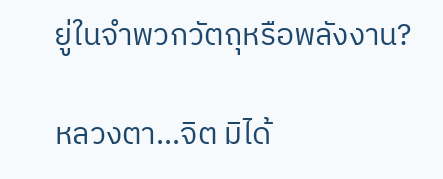ยู่ในจำพวกวัตถุหรือพลังงาน?

หลวงตา...จิต มิได้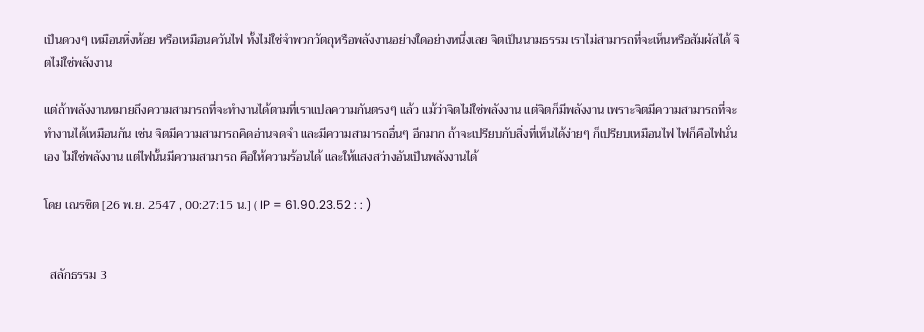เป็นดวงๆ เหมือนหิ่งห้อย หรือเหมือนควันไฟ ทั้งไม่ใช่จำพวกวัตถุหรือพลังงานอย่างใดอย่างหนึ่งเลย จิตเป็นนามธรรม เราไม่สามารถที่จะเห็นหรือสัมผัสได้ จิตไม่ใช่พลังงาน

แต่ถ้าพลังงานหมายถึงความสามารถที่จะทำงานได้ตามที่เราแปลความกันตรงๆ แล้ว แม้ว่าจิตไม่ใช่พลังงาน แต่จิตก็มีพลังงาน เพราะจิตมีความสามารถที่จะทำงานได้เหมือนกัน เช่น จิตมีความสามารถคิดอ่านจดจำ และมีความสามารถอื่นๆ อีกมาก ถ้าจะเปรียบกับสิ่งที่เห็นได้ง่ายๆ ก็เปรียบเหมือนไฟ ไฟก็คือไฟนั่นเอง ไม่ใช่พลังงาน แต่ไฟนั้นมีความสามารถ คือให้ความร้อนได้ และให้แสงสว่างอันเป็นพลังงานได้

โดย เณรชิต [26 พ.ย. 2547 , 00:27:15 น.] ( IP = 61.90.23.52 : : )


  สลักธรรม 3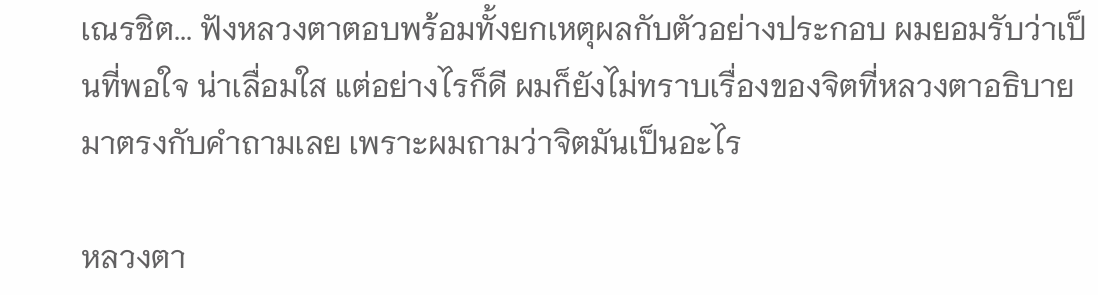เณรชิต... ฟังหลวงตาตอบพร้อมทั้งยกเหตุผลกับตัวอย่างประกอบ ผมยอมรับว่าเป็นที่พอใจ น่าเลื่อมใส แต่อย่างไรก็ดี ผมก็ยังไม่ทราบเรื่องของจิตที่หลวงตาอธิบายมาตรงกับคำถามเลย เพราะผมถามว่าจิตมันเป็นอะไร

หลวงตา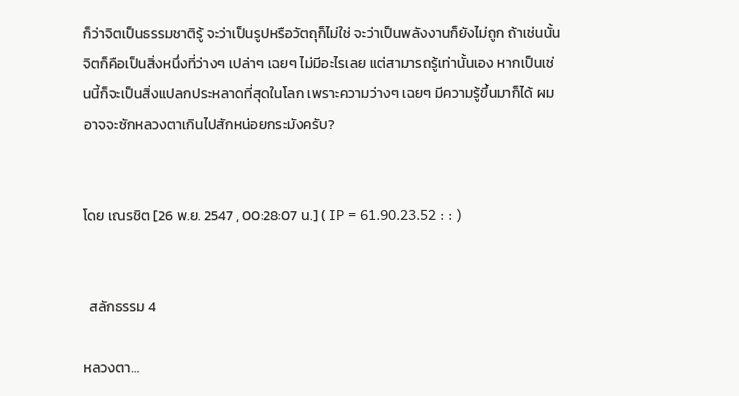ก็ว่าจิตเป็นธรรมชาติรู้ จะว่าเป็นรูปหรือวัตถุก็ไม่ใช่ จะว่าเป็นพลังงานก็ยังไม่ถูก ถ้าเช่นนั้น จิตก็คือเป็นสิ่งหนึ่งที่ว่างๆ เปล่าๆ เฉยๆ ไม่มีอะไรเลย แต่สามารถรู้เท่านั้นเอง หากเป็นเช่นนี้ก็จะเป็นสิ่งแปลกประหลาดที่สุดในโลก เพราะความว่างๆ เฉยๆ มีความรู้ขึ้นมาก็ได้ ผมอาจจะซักหลวงตาเกินไปสักหน่อยกระมังครับ?


โดย เณรชิต [26 พ.ย. 2547 , 00:28:07 น.] ( IP = 61.90.23.52 : : )


  สลักธรรม 4

หลวงตา…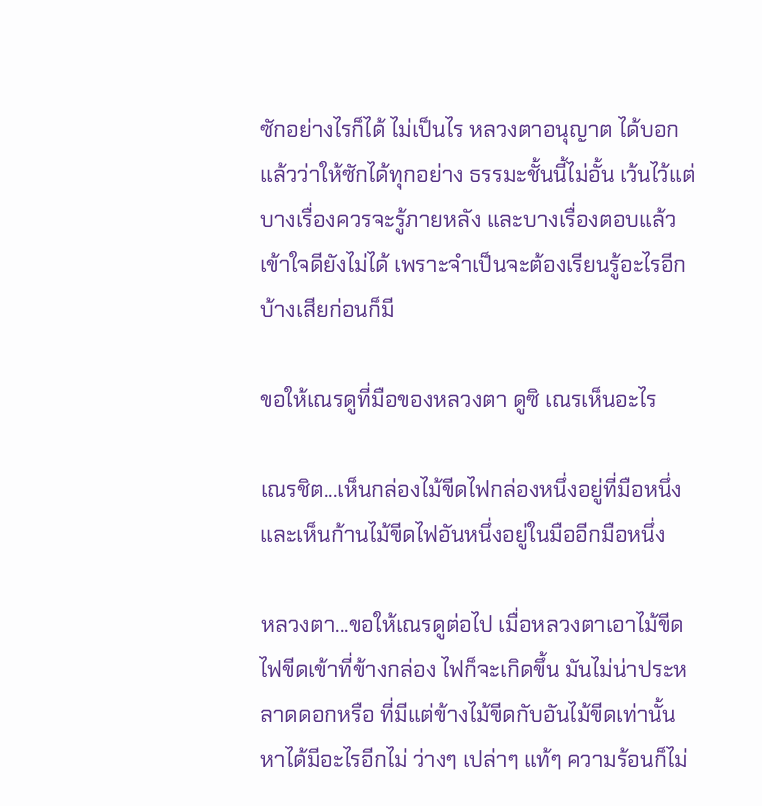ซักอย่างไรก็ได้ ไม่เป็นไร หลวงตาอนุญาต ได้บอกแล้วว่าให้ซักได้ทุกอย่าง ธรรมะชั้นนี้ไม่อั้น เว้นไว้แต่บางเรื่องควรจะรู้ภายหลัง และบางเรื่องตอบแล้ว เข้าใจดียังไม่ได้ เพราะจำเป็นจะต้องเรียนรู้อะไรอีกบ้างเสียก่อนก็มี

ขอให้เณรดูที่มือของหลวงตา ดูซิ เณรเห็นอะไร

เณรชิต...เห็นกล่องไม้ขีดไฟกล่องหนึ่งอยู่ที่มือหนึ่ง และเห็นก้านไม้ขีดไฟอันหนึ่งอยู่ในมืออีกมือหนึ่ง

หลวงตา...ขอให้เณรดูต่อไป เมื่อหลวงตาเอาไม้ขีดไฟขีดเข้าที่ข้างกล่อง ไฟก็จะเกิดขึ้น มันไม่น่าประหลาดดอกหรือ ที่มีแต่ข้างไม้ขีดกับอันไม้ขีดเท่านั้น หาได้มีอะไรอีกไม่ ว่างๆ เปล่าๆ แท้ๆ ความร้อนก็ไม่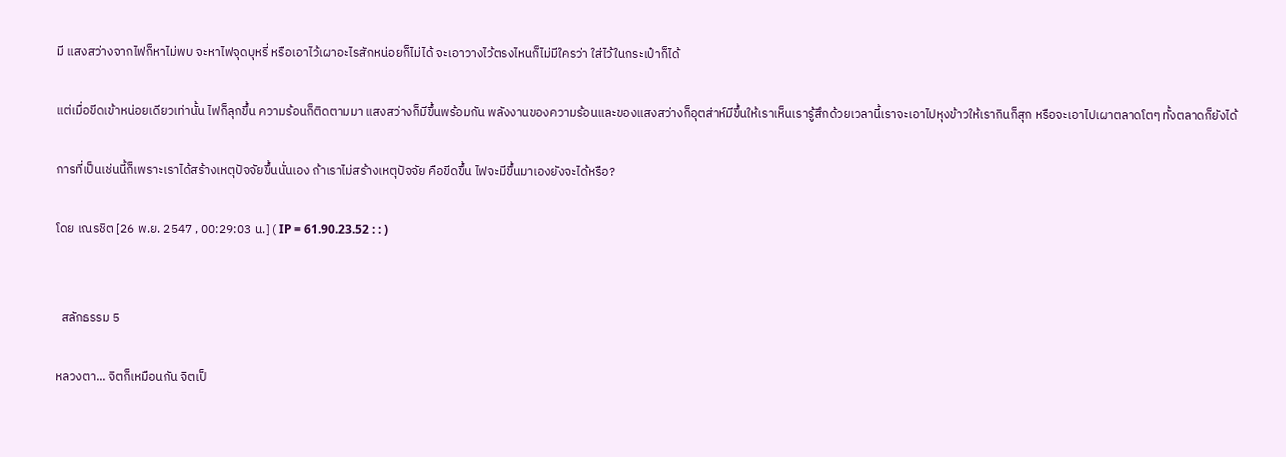มี แสงสว่างจากไฟก็หาไม่พบ จะหาไฟจุดบุหรี่ หรือเอาไว้เผาอะไรสักหน่อยก็ไม่ได้ จะเอาวางไว้ตรงไหนก็ไม่มีใครว่า ใส่ไว้ในกระเป๋าก็ได้

แต่เมื่อขีดเข้าหน่อยเดียวเท่านั้น ไฟก็ลุกขึ้น ความร้อนก็ติดตามมา แสงสว่างก็มีขึ้นพร้อมกัน พลังงานของความร้อนและของแสงสว่างก็อุตส่าห์มีขึ้นให้เราเห็นเรารู้สึกด้วยเวลานี้เราจะเอาไปหุงข้าวให้เรากินก็สุก หรือจะเอาไปเผาตลาดโตๆ ทั้งตลาดก็ยังได้

การที่เป็นเช่นนี้ก็เพราะเราได้สร้างเหตุปัจจัยขึ้นนั่นเอง ถ้าเราไม่สร้างเหตุปัจจัย คือขีดขึ้น ไฟจะมีขึ้นมาเองยังจะได้หรือ?

โดย เณรชิต [26 พ.ย. 2547 , 00:29:03 น.] ( IP = 61.90.23.52 : : )


  สลักธรรม 5

หลวงตา... จิตก็เหมือนกัน จิตเป็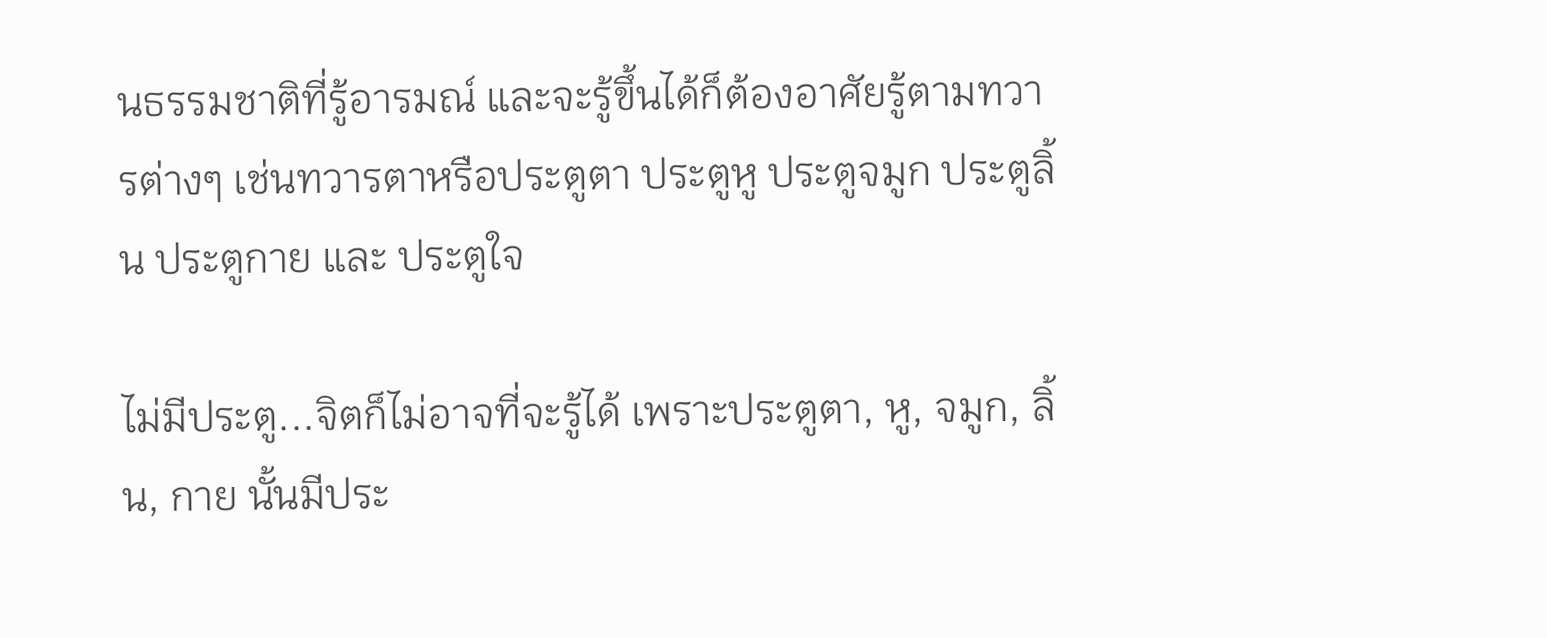นธรรมชาติที่รู้อารมณ์ และจะรู้ขึ้นได้ก็ต้องอาศัยรู้ตามทวารต่างๆ เช่นทวารตาหรือประตูตา ประตูหู ประตูจมูก ประตูลิ้น ประตูกาย และ ประตูใจ

ไม่มีประตู...จิตก็ไม่อาจที่จะรู้ได้ เพราะประตูตา, หู, จมูก, ลิ้น, กาย นั้นมีประ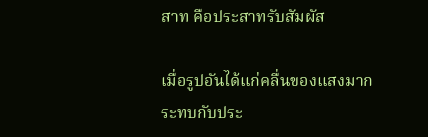สาท คือประสาทรับสัมผัส

เมื่อรูปอันได้แก่คลื่นของแสงมากระทบกับประ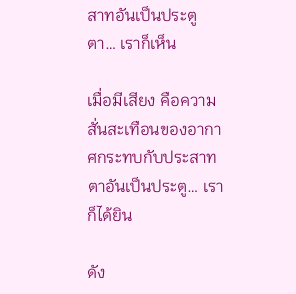สาทอันเป็นประตูตา… เราก็เห็น

เมื่อมีเสียง คือความสั่นสะเทือนของอากาศกระทบกับประสาทตาอันเป็นประตู… เราก็ได้ยิน

ดัง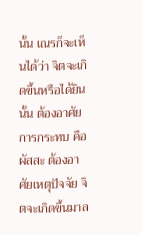นั้น เณรก็จะเห็นได้ว่า จิตจะเกิดขึ้นหรือได้ยินนั้น ต้องอาศัยการกระทบ คือ ผัสสะ ต้องอาศัยเหตุปัจจัย จิตจะเกิดขึ้นมาล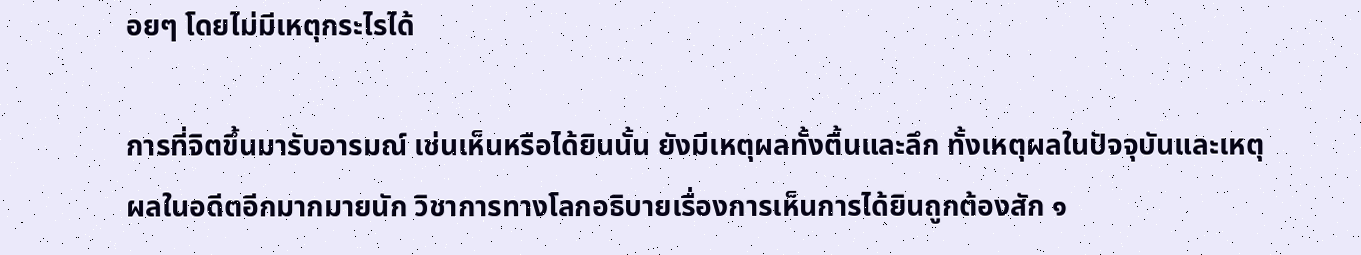อยๆ โดยไม่มีเหตุกระไรได้

การที่จิตขึ้นมารับอารมณ์ เช่นเห็นหรือได้ยินนั้น ยังมีเหตุผลทั้งตื้นและลึก ทั้งเหตุผลในปัจจุบันและเหตุผลในอดีตอีกมากมายนัก วิชาการทางโลกอธิบายเรื่องการเห็นการได้ยินถูกต้องสัก ๑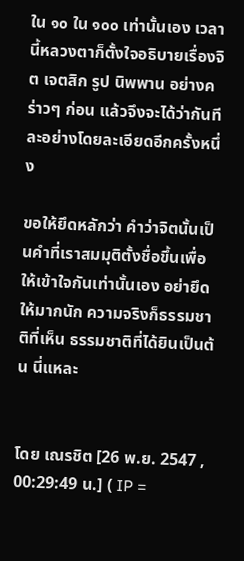ใน ๑๐ ใน ๑๐๐ เท่านั้นเอง เวลานี้หลวงตาก็ตั้งใจอธิบายเรื่องจิต เจตสิก รูป นิพพาน อย่างคร่าวๆ ก่อน แล้วจึงจะได้ว่ากันทีละอย่างโดยละเอียดอีกครั้งหนึ่ง

ขอให้ยึดหลักว่า คำว่าจิตนั้นเป็นคำที่เราสมมุติตั้งชื่อขึ้นเพื่อให้เข้าใจกันเท่านั้นเอง อย่ายึดให้มากนัก ความจริงก็ธรรมชาติที่เห็น ธรรมชาติที่ได้ยินเป็นต้น นี่แหละ


โดย เณรชิต [26 พ.ย. 2547 , 00:29:49 น.] ( IP =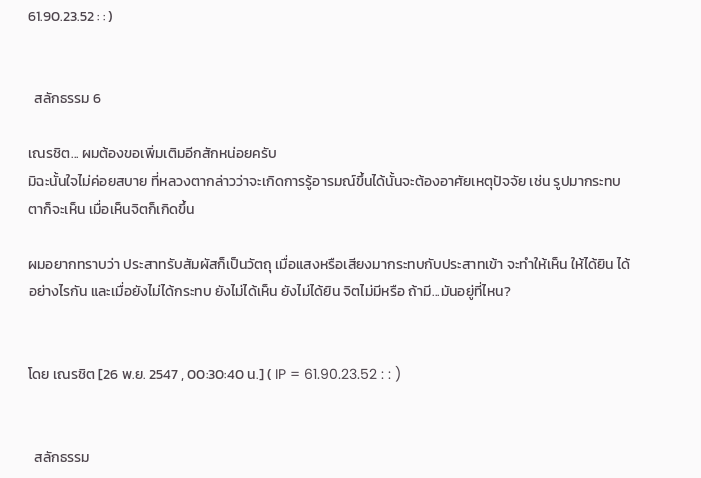61.90.23.52 : : )


  สลักธรรม 6

เณรชิต... ผมต้องขอเพิ่มเติมอีกสักหน่อยครับ
มิฉะนั้นใจไม่ค่อยสบาย ที่หลวงตากล่าวว่าจะเกิดการรู้อารมณ์ขึ้นได้นั้นจะต้องอาศัยเหตุปัจจัย เช่น รูปมากระทบตาก็จะเห็น เมื่อเห็นจิตก็เกิดขึ้น

ผมอยากทราบว่า ประสาทรับสัมผัสก็เป็นวัตถุ เมื่อแสงหรือเสียงมากระทบกับประสาทเข้า จะทำให้เห็น ให้ได้ยิน ได้อย่างไรกัน และเมื่อยังไม่ได้กระทบ ยังไม่ได้เห็น ยังไม่ได้ยิน จิตไม่มีหรือ ถ้ามี...มันอยู่ที่ไหน?


โดย เณรชิต [26 พ.ย. 2547 , 00:30:40 น.] ( IP = 61.90.23.52 : : )


  สลักธรรม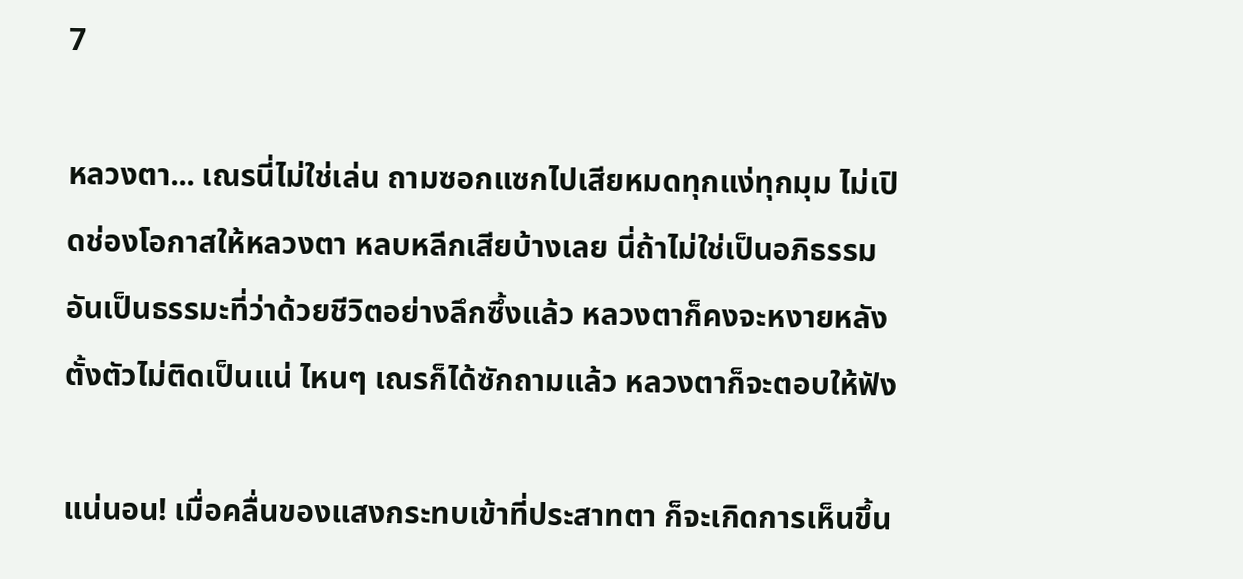7

หลวงตา... เณรนี่ไม่ใช่เล่น ถามซอกแซกไปเสียหมดทุกแง่ทุกมุม ไม่เปิดช่องโอกาสให้หลวงตา หลบหลีกเสียบ้างเลย นี่ถ้าไม่ใช่เป็นอภิธรรมอันเป็นธรรมะที่ว่าด้วยชีวิตอย่างลึกซึ้งแล้ว หลวงตาก็คงจะหงายหลังตั้งตัวไม่ติดเป็นแน่ ไหนๆ เณรก็ได้ซักถามแล้ว หลวงตาก็จะตอบให้ฟัง

แน่นอน! เมื่อคลื่นของแสงกระทบเข้าที่ประสาทตา ก็จะเกิดการเห็นขึ้น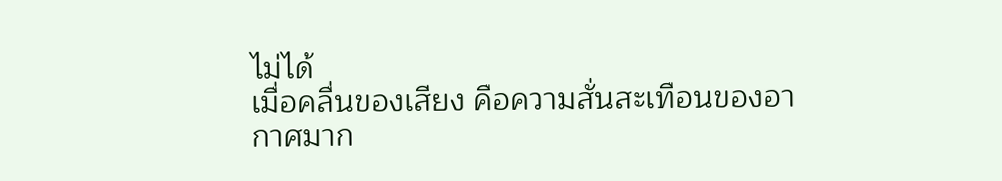ไม่ได้
เมื่อคลื่นของเสียง คือความสั่นสะเทือนของอากาศมาก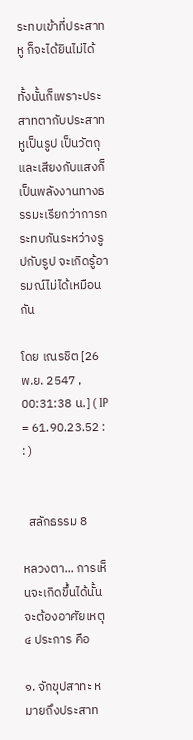ระทบเข้าที่ประสาทหู ก็จะได้ยินไม่ได้

ทั้งนั้นก็เพราะประสาทตากับประสาทหูเป็นรูป เป็นวัตถุ และเสียงกับแสงก็เป็นพลังงานทางธรรมะเรียกว่าการกระทบกันระหว่างรูปกับรูป จะเกิดรู้อารมณ์ไม่ได้เหมือนกัน

โดย เณรชิต [26 พ.ย. 2547 , 00:31:38 น.] ( IP = 61.90.23.52 : : )


  สลักธรรม 8

หลวงตา... การเห็นจะเกิดขึ้นได้นั้น จะต้องอาศัยเหตุ ๔ ประการ คือ

๑. จักขุปสาทะ หมายถึงประสาท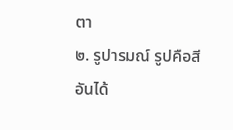ตา
๒. รูปารมณ์ รูปคือสี อันได้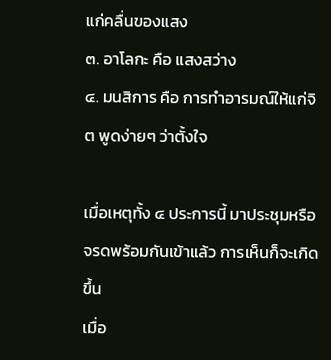แก่คลื่นของแสง
๓. อาโลกะ คือ แสงสว่าง
๔. มนสิการ คือ การทำอารมณ์ให้แก่จิต พูดง่ายๆ ว่าตั้งใจ

เมื่อเหตุทั้ง ๔ ประการนี้ มาประชุมหรือจรดพร้อมกันเข้าแล้ว การเห็นก็จะเกิดขึ้น
เมื่อ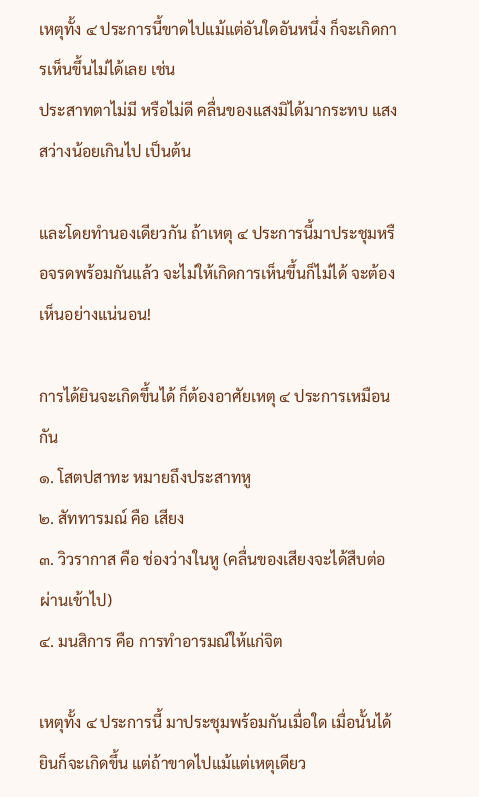เหตุทั้ง ๔ ประการนี้ขาดไปแม้แต่อันใดอันหนึ่ง ก็จะเกิดการเห็นขึ้นไม่ได้เลย เช่น
ประสาทตาไม่มี หรือไม่ดี คลื่นของแสงมิได้มากระทบ แสงสว่างน้อยเกินไป เป็นต้น

และโดยทำนองเดียวกัน ถ้าเหตุ ๔ ประการนี้มาประชุมหรือจรดพร้อมกันแล้ว จะไม่ให้เกิดการเห็นขึ้นก็ไม่ได้ จะต้องเห็นอย่างแน่นอน!

การได้ยินจะเกิดขึ้นได้ ก็ต้องอาศัยเหตุ ๔ ประการเหมือนกัน
๑. โสตปสาทะ หมายถึงประสาทหู
๒. สัททารมณ์ คือ เสียง
๓. วิวรากาส คือ ช่องว่างในหู (คลื่นของเสียงจะได้สืบต่อผ่านเข้าไป)
๔. มนสิการ คือ การทำอารมณ์ให้แก่จิต

เหตุทั้ง ๔ ประการนี้ มาประชุมพร้อมกันเมื่อใด เมื่อนั้นได้ยินก็จะเกิดขึ้น แต่ถ้าขาดไปแม้แต่เหตุเดียว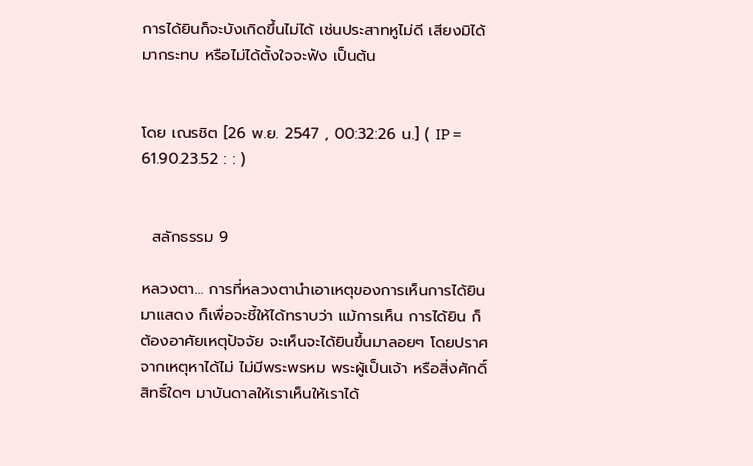การได้ยินก็จะบังเกิดขึ้นไม่ได้ เช่นประสาทหูไม่ดี เสียงมิได้มากระทบ หรือไม่ได้ตั้งใจจะฟัง เป็นต้น


โดย เณรชิต [26 พ.ย. 2547 , 00:32:26 น.] ( IP = 61.90.23.52 : : )


  สลักธรรม 9

หลวงตา... การที่หลวงตานำเอาเหตุของการเห็นการได้ยินมาแสดง ก็เพื่อจะชี้ให้ได้ทราบว่า แม้การเห็น การได้ยิน ก็ต้องอาศัยเหตุปัจจัย จะเห็นจะได้ยินขึ้นมาลอยๆ โดยปราศจากเหตุหาได้ไม่ ไม่มีพระพรหม พระผู้เป็นเจ้า หรือสิ่งศักดิ์สิทธิ์ใดๆ มาบันดาลให้เราเห็นให้เราได้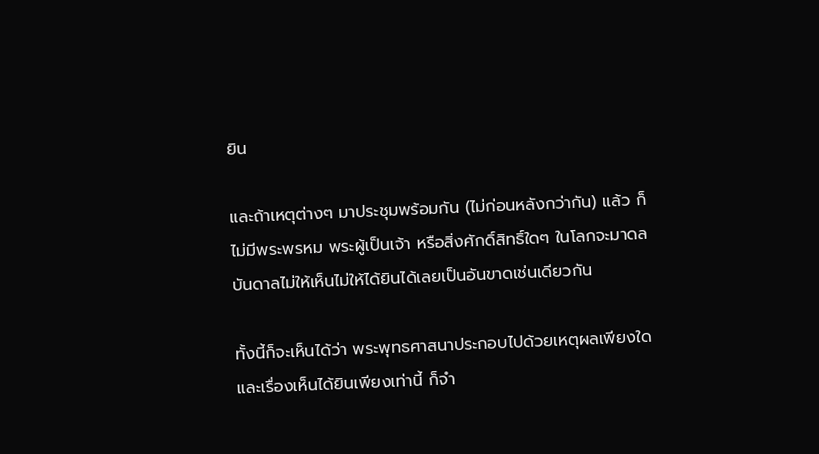ยิน

และถ้าเหตุต่างๆ มาประชุมพร้อมกัน (ไม่ก่อนหลังกว่ากัน) แล้ว ก็ไม่มีพระพรหม พระผู้เป็นเจ้า หรือสิ่งศักดิ์สิทธิ์ใดๆ ในโลกจะมาดลบันดาลไม่ให้เห็นไม่ให้ได้ยินได้เลยเป็นอันขาดเช่นเดียวกัน

ทั้งนี้ก็จะเห็นได้ว่า พระพุทธศาสนาประกอบไปด้วยเหตุผลเพียงใด และเรื่องเห็นได้ยินเพียงเท่านี้ ก็จำ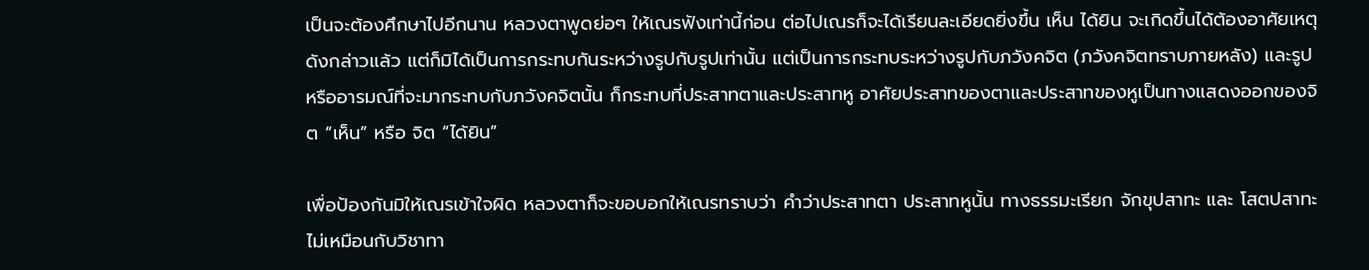เป็นจะต้องศึกษาไปอีกนาน หลวงตาพูดย่อๆ ให้เณรฟังเท่านี้ก่อน ต่อไปเณรก็จะได้เรียนละเอียดยิ่งขึ้น เห็น ได้ยิน จะเกิดขึ้นได้ต้องอาศัยเหตุดังกล่าวแล้ว แต่ก็มิได้เป็นการกระทบกันระหว่างรูปกับรูปเท่านั้น แต่เป็นการกระทบระหว่างรูปกับภวังคจิต (ภวังคจิตทราบภายหลัง) และรูปหรืออารมณ์ที่จะมากระทบกับภวังคจิตนั้น ก็กระทบที่ประสาทตาและประสาทหู อาศัยประสาทของตาและประสาทของหูเป็นทางแสดงออกของจิต “เห็น” หรือ จิต “ได้ยิน”

เพื่อป้องกันมิให้เณรเข้าใจผิด หลวงตาก็จะขอบอกให้เณรทราบว่า คำว่าประสาทตา ประสาทหูนั้น ทางธรรมะเรียก จักขุปสาทะ และ โสตปสาทะ ไม่เหมือนกับวิชาทา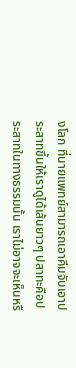งโลก ที่นายแพทย์สามารถเอาคีมจับเอาประสาทขึ้นให้เราดูได้เส้นยาวๆ ปสาทะคือประสาทในทางธรรมนั้น เราไม่อาจจะเห็นหรื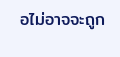อไม่อาจจะถูก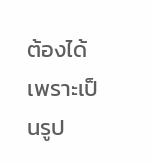ต้องได้ เพราะเป็นรูป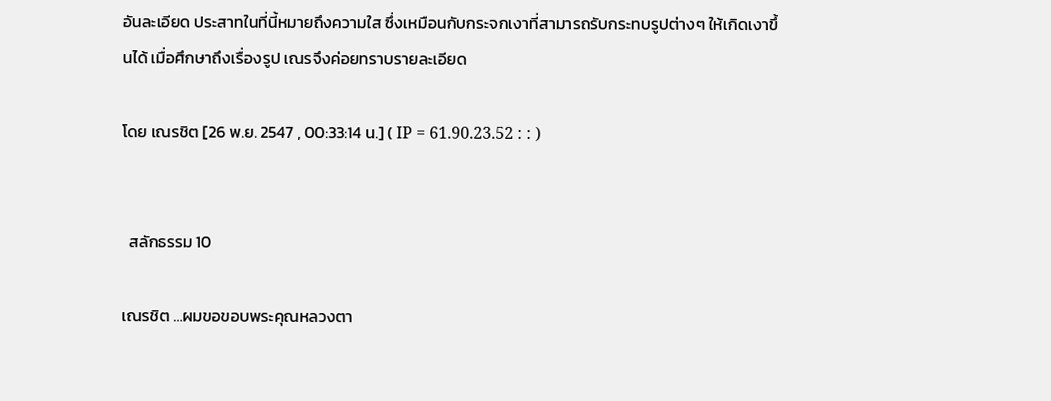อันละเอียด ประสาทในที่นี้หมายถึงความใส ซึ่งเหมือนกับกระจกเงาที่สามารถรับกระทบรูปต่างๆ ให้เกิดเงาขึ้นได้ เมื่อศึกษาถึงเรื่องรูป เณรจึงค่อยทราบรายละเอียด

โดย เณรชิต [26 พ.ย. 2547 , 00:33:14 น.] ( IP = 61.90.23.52 : : )


  สลักธรรม 10

เณรชิต …ผมขอขอบพระคุณหลวงตา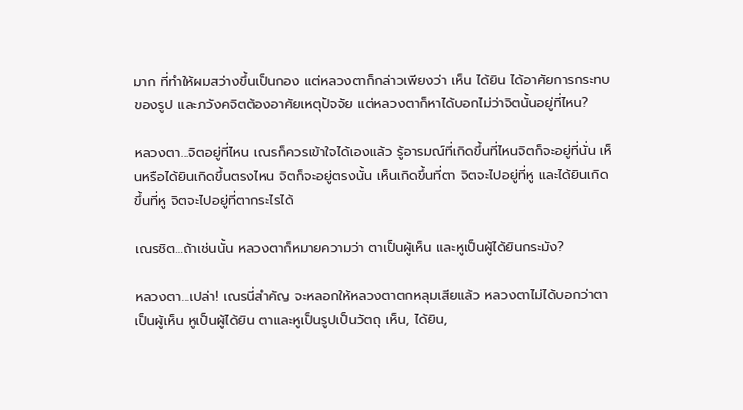มาก ที่ทำให้ผมสว่างขึ้นเป็นกอง แต่หลวงตาก็กล่าวเพียงว่า เห็น ได้ยิน ได้อาศัยการกระทบของรูป และภวังคจิตต้องอาศัยเหตุปัจจัย แต่หลวงตาก็หาได้บอกไม่ว่าจิตนั้นอยู่ที่ไหน?

หลวงตา...จิตอยู่ที่ไหน เณรก็ควรเข้าใจได้เองแล้ว รู้อารมณ์ที่เกิดขึ้นที่ไหนจิตก็จะอยู่ที่นั่น เห็นหรือได้ยินเกิดขึ้นตรงไหน จิตก็จะอยู่ตรงนั้น เห็นเกิดขึ้นที่ตา จิตจะไปอยู่ที่หู และได้ยินเกิดขึ้นที่หู จิตจะไปอยู่ที่ตากระไรได้

เณรชิต…ถ้าเช่นนั้น หลวงตาก็หมายความว่า ตาเป็นผู้เห็น และหูเป็นผู้ได้ยินกระมัง?

หลวงตา...เปล่า! เณรนี่สำคัญ จะหลอกให้หลวงตาตกหลุมเสียแล้ว หลวงตาไม่ได้บอกว่าตาเป็นผู้เห็น หูเป็นผู้ได้ยิน ตาและหูเป็นรูปเป็นวัตถุ เห็น, ได้ยิน,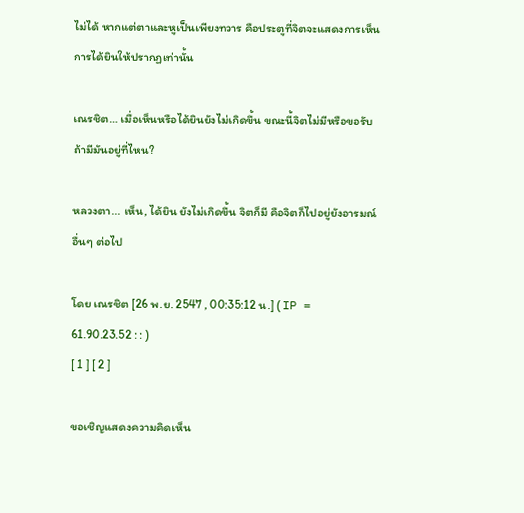ไม่ได้ หากแต่ตาและหูเป็นเพียงทวาร คือประตูที่จิตจะแสดงการเห็น การได้ยินให้ปรากฏเท่านั้น

เณรชิต… เมื่อเห็นหรือได้ยินยังไม่เกิดขึ้น ขณะนี้จิตไม่มีหรือขอรับ ถ้ามีมันอยู่ที่ไหน?

หลวงตา... เห็น, ได้ยิน ยังไม่เกิดขึ้น จิตก็มี คือจิตก็ไปอยู่ยังอารมณ์อื่นๆ ต่อไป

โดย เณรชิต [26 พ.ย. 2547 , 00:35:12 น.] ( IP = 61.90.23.52 : : )
[ 1 ] [ 2 ]

ขอเชิญแสดงความคิดเห็น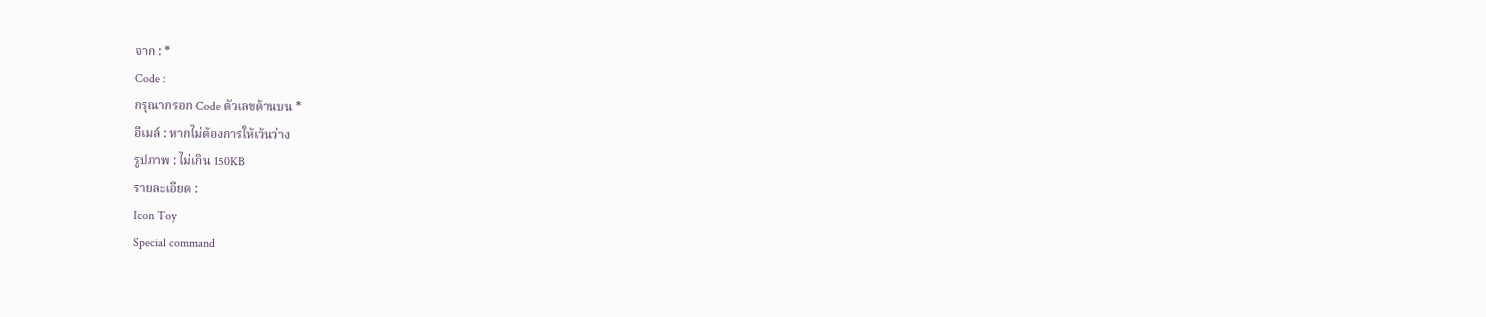จาก : *
Code :
กรุณากรอก Code ตัวเลขด้านบน *
อีเมล์ : หากไม่ต้องการให้เว้นว่าง
รูปภาพ : ไม่เกิน 150KB
รายละเอียด :
Icon Toy
Special command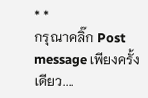* *
กรุณาคลิ๊ก Post message เพียงครั้งเดียว....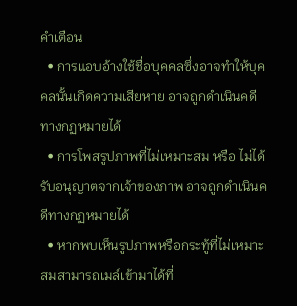คำเตือน
  • การแอบอ้างใช้ชื่อบุคคลซึ่งอาจทำให้บุคคลนั้นเกิดความเสียหาย อาจถูกดำเนินคดีทางกฏหมายได้
  • การโพสรูปภาพที่ไม่เหมาะสม หรือ ไม่ได้รับอนุญาตจากเจ้าของภาพ อาจถูกดำเนินคดีทางกฏหมายได้
  • หากพบเห็นรูปภาพหรือกระทู้ที่ไม่เหมาะสมสามารถเมล์เข้ามาได้ที่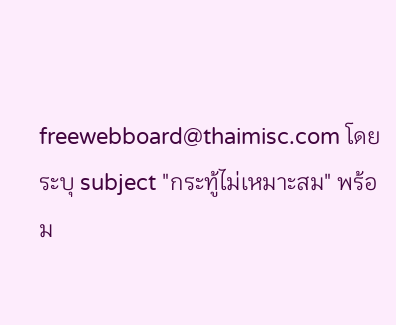freewebboard@thaimisc.com โดยระบุ subject "กระทู้ไม่เหมาะสม" พร้อม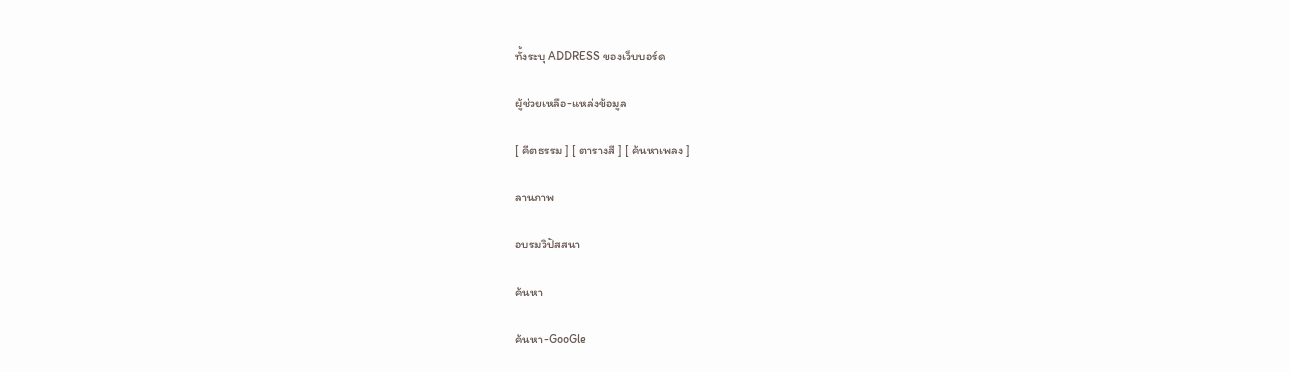ทั้งระบุ ADDRESS ของเว็บบอร์ด

ผู้ช่วยเหลือ-แหล่งข้อมูล

[ คีตธรรม ] [ ตารางสี ] [ ค้นหาเพลง ]

ลานภาพ

อบรมวิปัสสนา

ค้นหา

ค้นหา-GooGle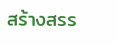สร้างสรร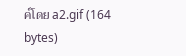ค์โดย a2.gif (164 bytes)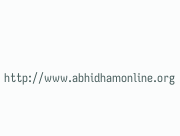http://www.abhidhamonline.org